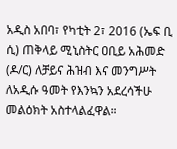አዲስ አበባ፣ የካቲት 2፣ 2016 (ኤፍ ቢ ሲ) ጠቅላይ ሚኒስትር ዐቢይ አሕመድ (ዶ/ር) ለቻይና ሕዝብ እና መንግሥት ለአዲሱ ዓመት የእንኳን አደረሳችሁ መልዕክት አስተላልፈዋል።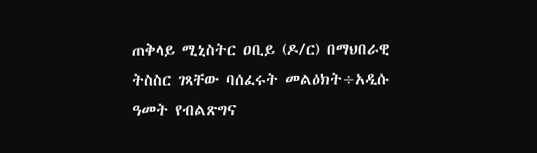ጠቅላይ ሚኒስትር ዐቢይ (ዶ/ር) በማህበራዊ ትስስር ገጻቸው ባሰፈሩት መልዕክት÷አዲሱ ዓመት የብልጽግና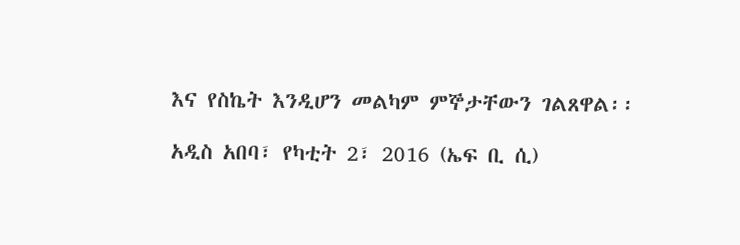እና የስኬት እንዲሆን መልካም ምኞታቸውን ገልጸዋል፡፡

አዲስ አበባ፣ የካቲት 2፣ 2016 (ኤፍ ቢ ሲ)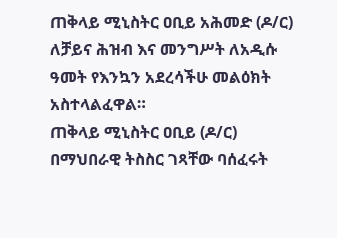ጠቅላይ ሚኒስትር ዐቢይ አሕመድ (ዶ/ር) ለቻይና ሕዝብ እና መንግሥት ለአዲሱ ዓመት የእንኳን አደረሳችሁ መልዕክት አስተላልፈዋል።
ጠቅላይ ሚኒስትር ዐቢይ (ዶ/ር) በማህበራዊ ትስስር ገጻቸው ባሰፈሩት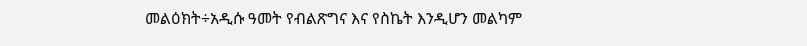መልዕክት÷አዲሱ ዓመት የብልጽግና እና የስኬት እንዲሆን መልካም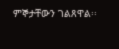ምኞታቸውን ገልጸዋል፡፡